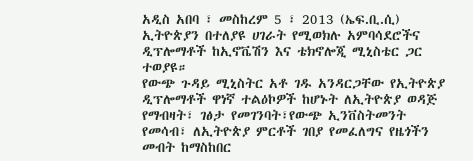አዲስ አበባ ፣ መስከረም 5 ፣ 2013 (ኤፍ.ቢ.ሲ) ኢትዮጵያን በተለያዩ ሀገራት የሚወክሉ አምባሳደሮችና ዲፕሎማቶች ከኢኖቬሽን እና ቴክኖሎጂ ሚኒስቴር ጋር ተወያዩ።
የውጭ ጉዳይ ሚኒስትር አቶ ገዱ አንዳርጋቸው የኢትዮጵያ ዲፕሎማቶች ዋነኛ ተልዕኮዎች ከሆኑት ለኢትዮጵያ ወዳጅ የማብዛት፣ ገፅታ የመገንባት፣የውጭ ኢንቨስትመንት የመሳብ፣ ለኢትዮጵያ ምርቶች ገበያ የመፈለግና የዜጎችን መብት ከማስከበር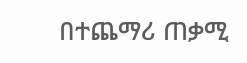በተጨማሪ ጠቃሚ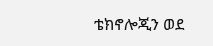ቴክኖሎጂን ወደ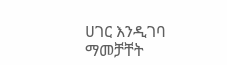ሀገር እንዲገባ ማመቻቸት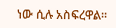ነው ሲሉ አስፍረዋል፡፡